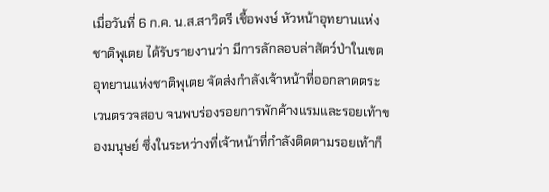เมื่อวันที่ 6 ก.ค. น.ส.สาวิตรี เชื้อพงษ์ หัวหน้าอุทยานแห่งชาติพุเตย ได้รับรายงานว่า มีการลักลอบล่าสัตว์ป่าในเขตอุทยานแห่งชาติพุเตย จัดส่งกำลังเจ้าหน้าที่ออกลาดตระเวนตรวจสอบ จนพบร่องรอยการพักค้างแรมและรอยเท้าของมนุษย์ ซึ่งในระหว่างที่เจ้าหน้าที่กำลังติดตามรอยเท้าก็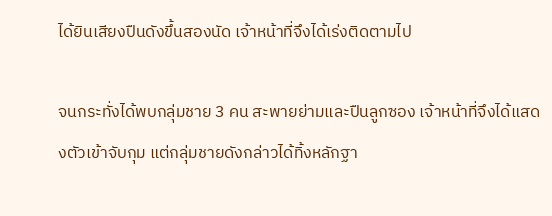ได้ยินเสียงปืนดังขึ้นสองนัด เจ้าหน้าที่จึงได้เร่งติดตามไป

จนกระทั่งได้พบกลุ่มชาย 3 คน สะพายย่ามและปืนลูกซอง เจ้าหน้าที่จึงได้แสดงตัวเข้าจับกุม แต่กลุ่มชายดังกล่าวได้ทิ้งหลักฐา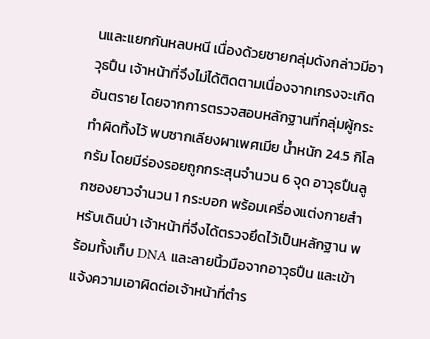นและแยกกันหลบหนี เนื่องด้วยชายกลุ่มดังกล่าวมีอาวุธปืน เจ้าหน้าที่จึงไม่ได้ติดตามเนื่องจากเกรงจะเกิดอันตราย โดยจากการตรวจสอบหลักฐานที่กลุ่มผู้กระทำผิดทิ้งไว้ พบซากเลียงผาเพศเมีย น้ำหนัก 24.5 กิโลกรัม โดยมีร่องรอยถูกกระสุนจำนวน 6 จุด อาวุธปืนลูกซองยาวจำนวน 1 กระบอก พร้อมเครื่องแต่งกายสำหรับเดินป่า เจ้าหน้าที่จึงได้ตรวจยึดไว้เป็นหลักฐาน พร้อมทั้งเก็บ DNA และลายนิ้วมือจากอาวุธปืน และเข้าแจ้งความเอาผิดต่อเจ้าหน้าที่ตำร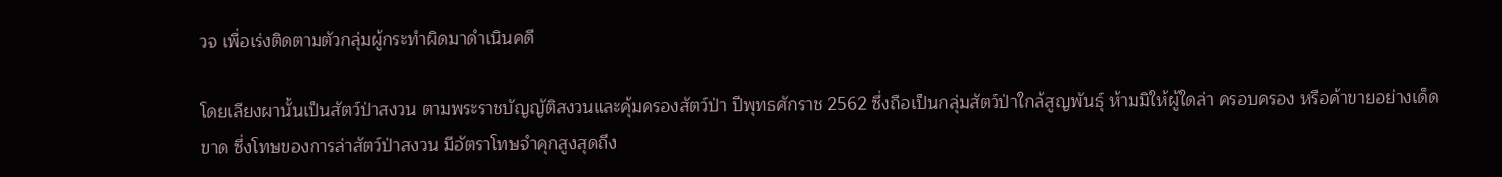วจ เพื่อเร่งติดตามตัวกลุ่มผู้กระทำผิดมาดำเนินคดี

โดยเลียงผานั้นเป็นสัตว์ป่าสงวน ตามพระราชบัญญัติสงวนและคุ้มครองสัตว์ป่า ปีพุทธศักราช 2562 ซึ่งถือเป็นกลุ่มสัตว์ป่าใกล้สูญพันธุ์ ห้ามมิให้ผู้ใดล่า ครอบครอง หรือค้าขายอย่างเด็ดขาด ซึ่งโทษของการล่าสัตว์ป่าสงวน มีอัตราโทษจำคุกสูงสุดถึง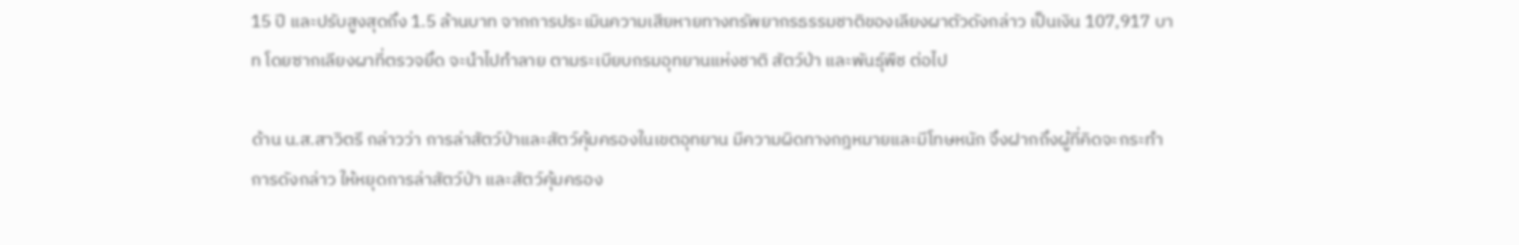15 ปี และปรับสูงสุดถึง 1.5 ล้านบาท จากการประเมินความเสียหายทางทรัพยากรธรรมชาติของเลียงผาตัวดังกล่าว เป็นเงิน 107,917 บาท โดยซากเลียงผาที่ตรวจยึด จะนำไปทำลาย ตามระเบียบกรมอุทยานแห่งชาติ สัตว์ป่า และพันธุ์พืช ต่อไป

ด้าน น.ส.สาวิตรี กล่าวว่า การล่าสัตว์ป่าและสัตว์คุ้มครองในเขตอุทยาน มีความผิดทางกฎหมายและมีโทษหนัก จึงฝากถึงผู้ที่คิดจะกระทำการดังกล่าว ให้หยุดการล่าสัตว์ป่า และสัตว์คุ้มครอง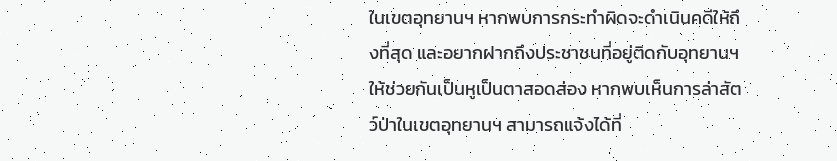ในเขตอุทยานฯ หากพบการกระทำผิดจะดำเนินคดีให้ถึงที่สุด และอยากฝากถึงประชาชนที่อยู่ติดกับอุทยานฯ ให้ช่วยกันเป็นหูเป็นตาสอดส่อง หากพบเห็นการล่าสัตว์ป่าในเขตอุทยานฯ สามารถแจ้งได้ที่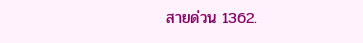สายด่วน 1362.